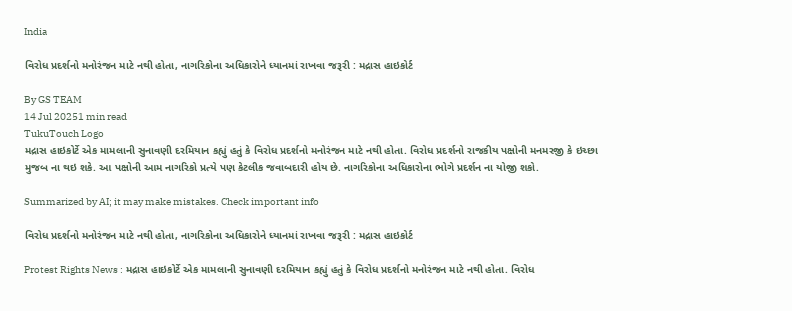India

વિરોધ પ્રદર્શનો મનોરંજન માટે નથી હોતા, નાગરિકોના અધિકારોને ધ્યાનમાં રાખવા જરૂરી : મદ્રાસ હાઇકોર્ટ

By GS TEAM
14 Jul 20251 min read
TukuTouch Logo
મદ્રાસ હાઇકોર્ટે એક મામલાની સુનાવણી દરમિયાન કહ્યું હતું કે વિરોધ પ્રદર્શનો મનોરંજન માટે નથી હોતા. વિરોધ પ્રદર્શનો રાજકીય પક્ષોની મનમરજી કે ઇચ્છા મુજબ ના થઇ શકે. આ પક્ષોની આમ નાગરિકો પ્રત્યે પણ કેટલીક જવાબદારી હોય છે. નાગરિકોના અધિકારોના ભોગે પ્રદર્શન ના યોજી શકો.

Summarized by AI; it may make mistakes. Check important info

વિરોધ પ્રદર્શનો મનોરંજન માટે નથી હોતા, નાગરિકોના અધિકારોને ધ્યાનમાં રાખવા જરૂરી : મદ્રાસ હાઇકોર્ટ

Protest Rights News : મદ્રાસ હાઇકોર્ટે એક મામલાની સુનાવણી દરમિયાન કહ્યું હતું કે વિરોધ પ્રદર્શનો મનોરંજન માટે નથી હોતા. વિરોધ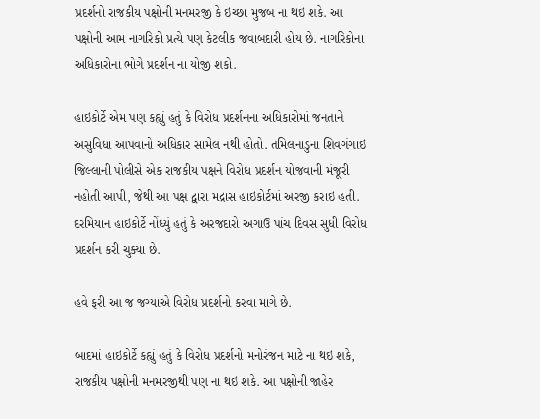પ્રદર્શનો રાજકીય પક્ષોની મનમરજી કે ઇચ્છા મુજબ ના થઇ શકે. આ પક્ષોની આમ નાગરિકો પ્રત્યે પણ કેટલીક જવાબદારી હોય છે. નાગરિકોના અધિકારોના ભોગે પ્રદર્શન ના યોજી શકો.

હાઇકોર્ટે એમ પણ કહ્યું હતું કે વિરોધ પ્રદર્શનના અધિકારોમાં જનતાને અસુવિધા આપવાનો અધિકાર સામેલ નથી હોતો. તમિલનાડુના શિવગંગાઇ જિલ્લાની પોલીસે એક રાજકીય પક્ષને વિરોધ પ્રદર્શન યોજવાની મંજૂરી નહોતી આપી, જેથી આ પક્ષ દ્વારા મદ્રાસ હાઇકોર્ટમાં અરજી કરાઇ હતી. દરમિયાન હાઇકોર્ટે નોંધ્યું હતું કે અરજદારો અગાઉ પાંચ દિવસ સુધી વિરોધ પ્રદર્શન કરી ચુક્યા છે.

હવે ફરી આ જ જગ્યાએ વિરોધ પ્રદર્શનો કરવા માગે છે.

બાદમાં હાઇકોર્ટે કહ્યું હતું કે વિરોધ પ્રદર્શનો મનોરંજન માટે ના થઇ શકે, રાજકીય પક્ષોની મનમરજીથી પણ ના થઇ શકે. આ પક્ષોની જાહેર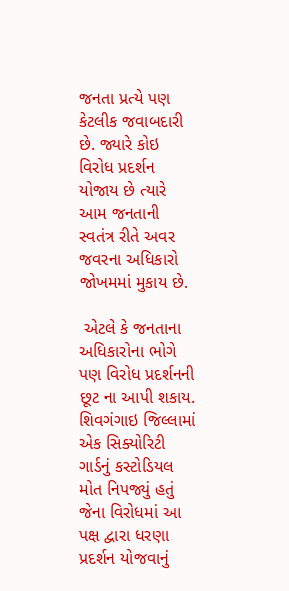જનતા પ્રત્યે પણ કેટલીક જવાબદારી છે. જ્યારે કોઇ વિરોધ પ્રદર્શન યોજાય છે ત્યારે આમ જનતાની સ્વતંત્ર રીતે અવર જવરના અધિકારો જોખમમાં મુકાય છે.

 એટલે કે જનતાના અધિકારોના ભોગે પણ વિરોધ પ્રદર્શનની છૂટ ના આપી શકાય. શિવગંગાઇ જિલ્લામાં એક સિક્યોરિટી ગાર્ડનું કસ્ટોડિયલ મોત નિપજ્યું હતું જેના વિરોધમાં આ પક્ષ દ્વારા ધરણા પ્રદર્શન યોજવાનું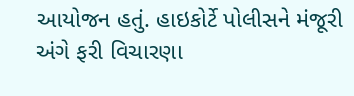આયોજન હતું. હાઇકોર્ટે પોલીસને મંજૂરી અંગે ફરી વિચારણા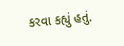કરવા કહ્યું હતું.